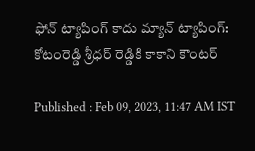ఫోన్ ట్యాపింగ్ కాదు మ్యాన్ ట్యాపింగ్: కోటంరెడ్డి శ్రీధర్ రెడ్డికి కాకాని కౌంటర్

Published : Feb 09, 2023, 11:47 AM IST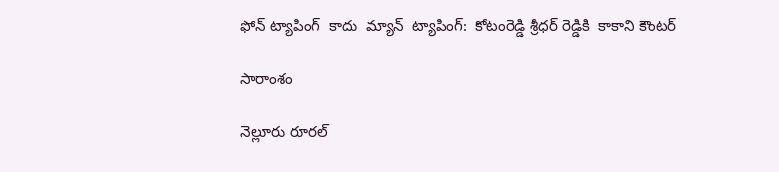ఫోన్ ట్యాపింగ్  కాదు  మ్యాన్  ట్యాపింగ్:  కోటంరెడ్డి శ్రీధర్ రెడ్డికి  కాకాని కౌంటర్

సారాంశం

నెల్లూరు రూరల్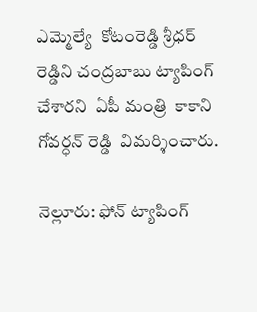ఎమ్మెల్యే  కోటంరెడ్డి శ్రీధర్ రెడ్డిని చంద్రబాబు ట్యాపింగ్  చేశారని  ఏపీ మంత్రి  కాకాని గోవర్ధన్ రెడ్డి  విమర్శించారు.

నెల్లూరు: ఫోన్ ట్యాపింగ్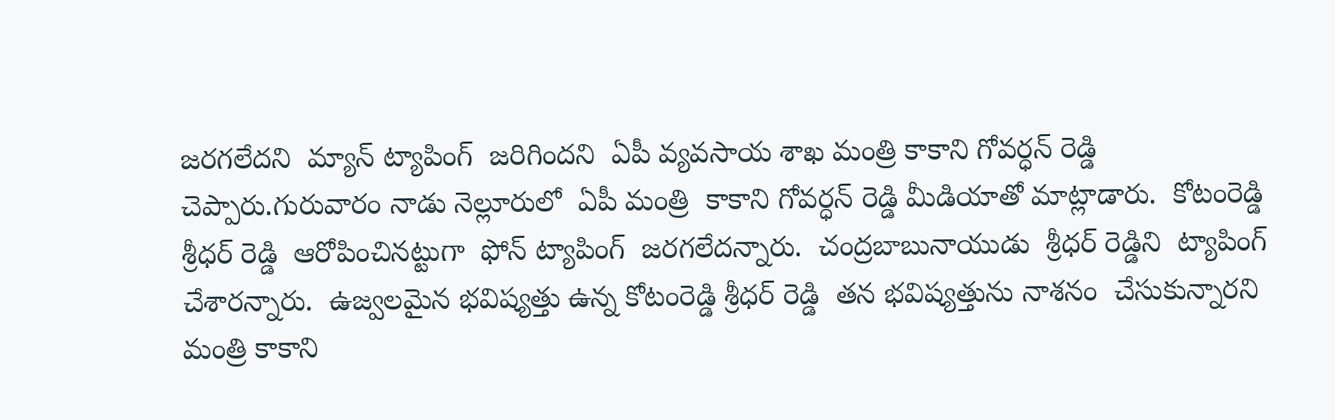జరగలేదని  మ్యాన్ ట్యాపింగ్  జరిగిందని  ఏపీ వ్యవసాయ శాఖ మంత్రి కాకాని గోవర్ధన్ రెడ్డి  చెప్పారు.గురువారం నాడు నెల్లూరులో  ఏపీ మంత్రి  కాకాని గోవర్ధన్ రెడ్డి మీడియాతో మాట్లాడారు.  కోటంరెడ్డి శ్రీధర్ రెడ్డి  ఆరోపించినట్టుగా  ఫోన్ ట్యాపింగ్  జరగలేదన్నారు.  చంద్రబాబునాయుడు  శ్రీధర్ రెడ్డిని  ట్యాపింగ్  చేశారన్నారు.  ఉజ్వలమైన భవిష్యత్తు ఉన్న కోటంరెడ్డి శ్రీధర్ రెడ్డి  తన భవిష్యత్తును నాశనం  చేసుకున్నారని   మంత్రి కాకాని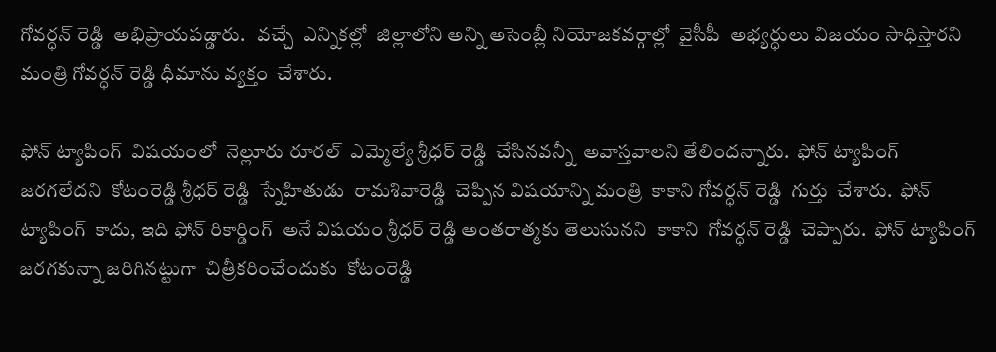గోవర్ధన్ రెడ్డి  అభిప్రాయపడ్డారు.   వచ్చే  ఎన్నికల్లో  జిల్లాలోని అన్ని అసెంబ్లీ నియోజకవర్గాల్లో  వైసీపీ  అభ్యర్ధులు విజయం సాధిస్తారని   మంత్రి గోవర్ధన్ రెడ్డి ధీమాను వ్యక్తం  చేశారు.

ఫోన్ ట్యాపింగ్  విషయంలో  నెల్లూరు రూరల్  ఎమ్మెల్యే శ్రీధర్ రెడ్డి  చేసినవన్నీ  అవాస్తవాలని తేలిందన్నారు.  ఫోన్ ట్యాపింగ్  జరగలేదని  కోటంరెడ్డి శ్రీధర్ రెడ్డి  స్నేహితుడు  రామశివారెడ్డి  చెప్పిన విషయాన్ని మంత్రి  కాకాని గోవర్ధన్ రెడ్డి  గుర్తు  చేశారు.  ఫోన్ ట్యాపింగ్  కాదు, ఇది ఫోన్ రికార్డింగ్  అనే విషయం శ్రీధర్ రెడ్డి అంతరాత్మకు తెలుసునని  కాకాని  గోవర్ధన్ రెడ్డి  చెప్పారు.  ఫోన్ ట్యాపింగ్  జరగకున్నా జరిగినట్టుగా  చిత్రీకరించేందుకు  కోటంరెడ్డి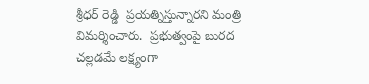శ్రీధర్ రెడ్డి  ప్రయత్నిస్తున్నారని మంత్రి విమర్శించారు.  ప్రభుత్వంపై బురద చల్లడమే లక్ష్యంగా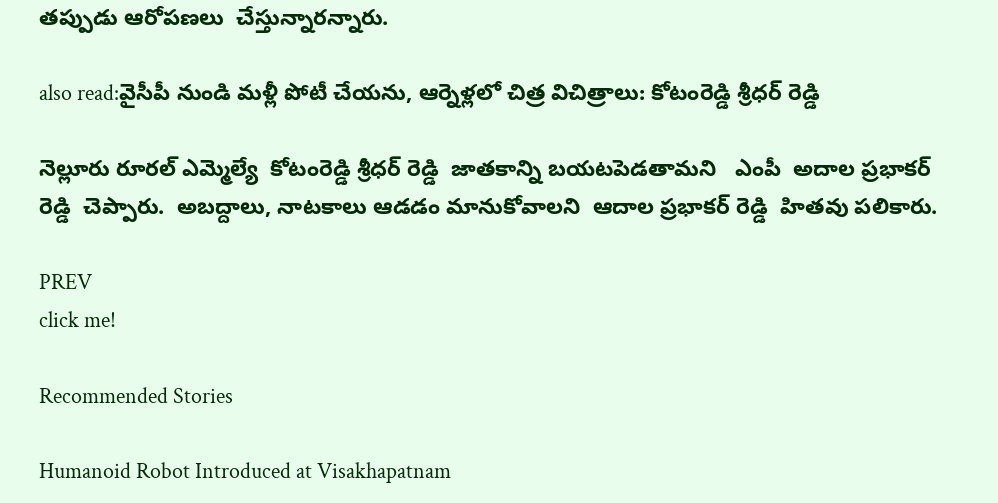తప్పుడు ఆరోపణలు  చేస్తున్నారన్నారు.

also read:వైసీపీ నుండి మళ్లీ పోటీ చేయను, ఆర్నెళ్లలో చిత్ర విచిత్రాలు: కోటంరెడ్డి శ్రీధర్ రెడ్డి

నెల్లూరు రూరల్ ఎమ్మెల్యే  కోటంరెడ్డి శ్రీధర్ రెడ్డి  జాతకాన్ని బయటపెడతామని   ఎంపీ  అదాల ప్రభాకర్ రెడ్డి  చెప్పారు.  అబద్దాలు, నాటకాలు ఆడడం మానుకోవాలని  ఆదాల ప్రభాకర్ రెడ్డి  హితవు పలికారు.

PREV
click me!

Recommended Stories

Humanoid Robot Introduced at Visakhapatnam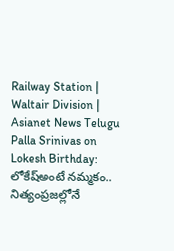Railway Station | Waltair Division | Asianet News Telugu
Palla Srinivas on Lokesh Birthday: లోకేష్అంటే నమ్మకం.. నిత్యంప్రజల్లోనే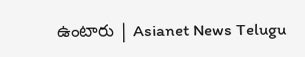ఉంటారు | Asianet News Telugu